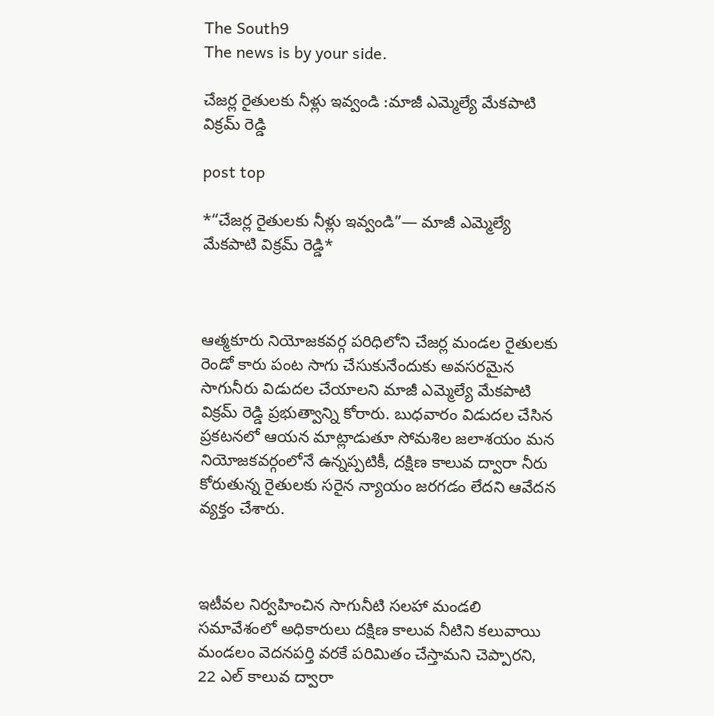The South9
The news is by your side.

చేజర్ల రైతులకు నీళ్లు ఇవ్వండి :మాజీ ఎమ్మెల్యే మేకపాటి విక్రమ్ రెడ్డి

post top

*“చేజర్ల రైతులకు నీళ్లు ఇవ్వండి”— మాజీ ఎమ్మెల్యే మేకపాటి విక్రమ్ రెడ్డి*



ఆత్మకూరు నియోజకవర్గ పరిధిలోని చేజర్ల మండల రైతులకు రెండో కారు పంట సాగు చేసుకునేందుకు అవసరమైన సాగునీరు విడుదల చేయాలని మాజీ ఎమ్మెల్యే మేకపాటి విక్రమ్ రెడ్డి ప్రభుత్వాన్ని కోరారు. బుధవారం విడుదల చేసిన ప్రకటనలో ఆయన మాట్లాడుతూ సోమశిల జలాశయం మన నియోజకవర్గంలోనే ఉన్నప్పటికీ, దక్షిణ కాలువ ద్వారా నీరు కోరుతున్న రైతులకు సరైన న్యాయం జరగడం లేదని ఆవేదన వ్యక్తం చేశారు.



ఇటీవల నిర్వహించిన సాగునీటి సలహా మండలి సమావేశంలో అధికారులు దక్షిణ కాలువ నీటిని కలువాయి మండలం వెదనపర్తి వరకే పరిమితం చేస్తామని చెప్పారని, 22 ఎల్ కాలువ ద్వారా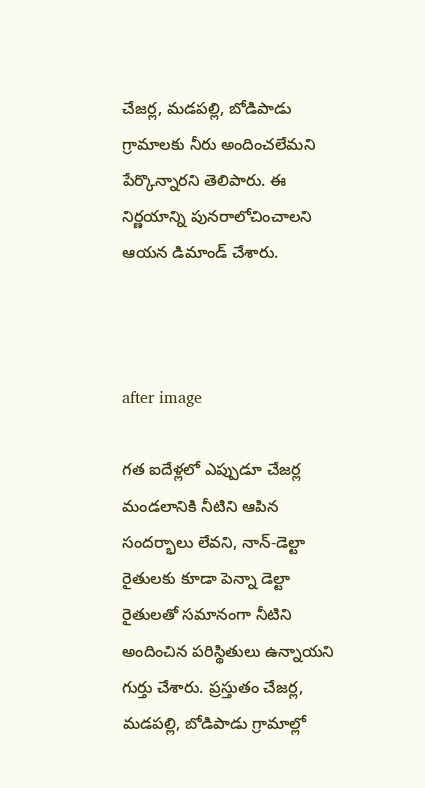చేజర్ల, మడపల్లి, బోడిపాడు గ్రామాలకు నీరు అందించలేమని పేర్కొన్నారని తెలిపారు. ఈ నిర్ణయాన్ని పునరాలోచించాలని ఆయన డిమాండ్ చేశారు.



after image

గత ఐదేళ్లలో ఎప్పుడూ చేజర్ల మండలానికి నీటిని ఆపిన సందర్భాలు లేవని, నాన్-డెల్టా రైతులకు కూడా పెన్నా డెల్టా రైతులతో సమానంగా నీటిని అందించిన పరిస్థితులు ఉన్నాయని గుర్తు చేశారు. ప్రస్తుతం చేజర్ల, మడపల్లి, బోడిపాడు గ్రామాల్లో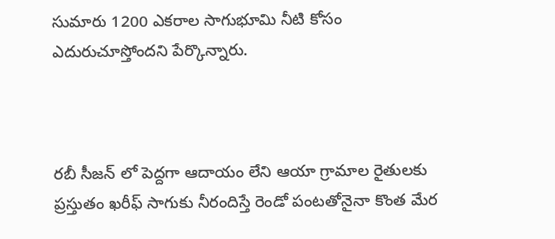సుమారు 1200 ఎకరాల సాగుభూమి నీటి కోసం ఎదురుచూస్తోందని పేర్కొన్నారు.



రబీ సీజన్ లో పెద్దగా ఆదాయం లేని ఆయా గ్రామాల రైతులకు ప్రస్తుతం ఖరీఫ్ సాగుకు నీరందిస్తే రెండో పంటతోనైనా కొంత మేర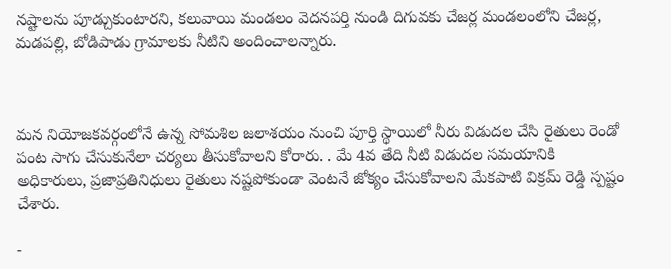నష్టాలను పూడ్చుకుంటారని, కలువాయి మండలం వెదనపర్తి నుండి దిగువకు చేజర్ల మండలంలోని చేజర్ల, మడపల్లి, బోడిపాడు గ్రామాలకు నీటిని అందించాలన్నారు.



మన నియోజకవర్గంలోనే ఉన్న సోమశిల జలాశయం నుంచి పూర్తి స్థాయిలో నీరు విడుదల చేసి రైతులు రెండో పంట సాగు చేసుకునేలా చర్యలు తీసుకోవాలని కోరారు. . మే 4వ తేది నీటి విడుదల సమయానికి అధికారులు, ప్రజాప్రతినిధులు రైతులు నష్టపోకుండా వెంటనే జోక్యం చేసుకోవాలని మేకపాటి విక్రమ్ రెడ్డి స్పష్టం చేశారు.

-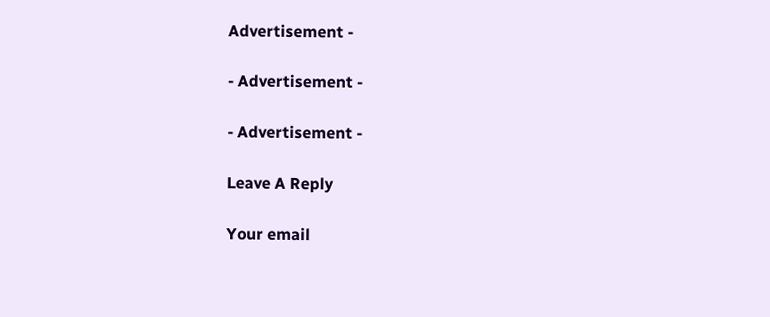Advertisement -

- Advertisement -

- Advertisement -

Leave A Reply

Your email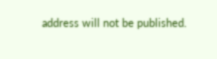address will not be published.